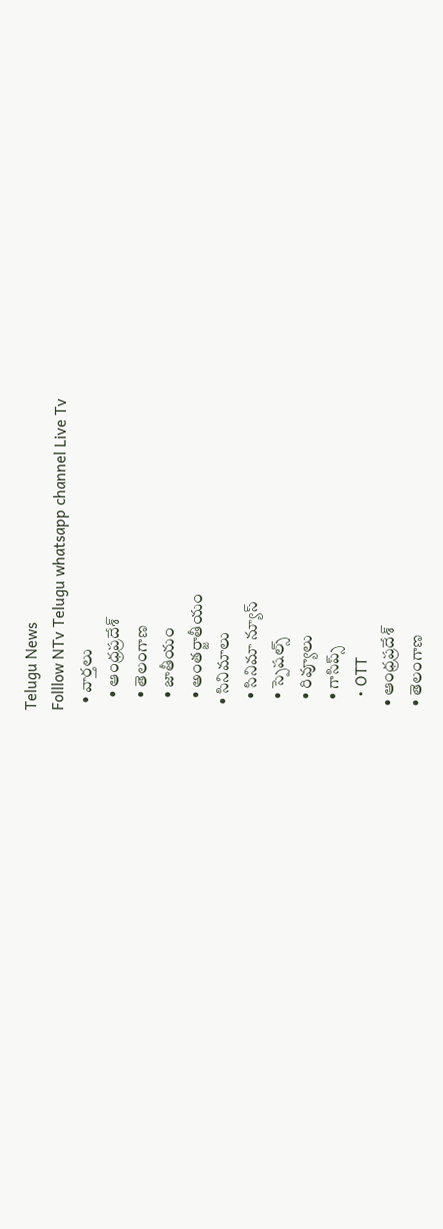Telugu News
Folllow NTv Telugu whatsapp channel Live Tv
  • వార్తలు
    • ఆంధ్రప్రదేశ్
    • తెలంగాణ
    • జాతీయం
    • అంతర్జాతీయం
  • సినిమాలు
    • సినిమా న్యూస్
    • స్పెషల్స్
    • రివ్యూలు
    • గాసిప్స్
    • OTT
  • ఆంధ్రప్రదేశ్
  • తెలంగాణ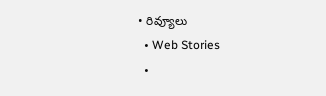• రివ్యూలు
  • Web Stories
  •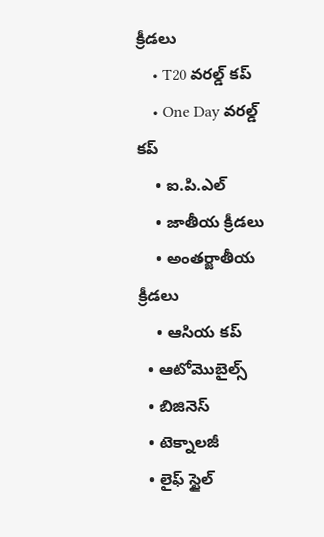క్రీడలు
    • T20 వరల్డ్ కప్
    • One Day వరల్డ్ కప్
    • ఐ.పి.ఎల్
    • జాతీయ క్రీడలు
    • అంతర్జాతీయ క్రీడలు
    • ఆసియ కప్
  • ఆటోమొబైల్స్
  • బిజినెస్‌
  • టెక్నాలజీ
  • లైఫ్ స్టైల్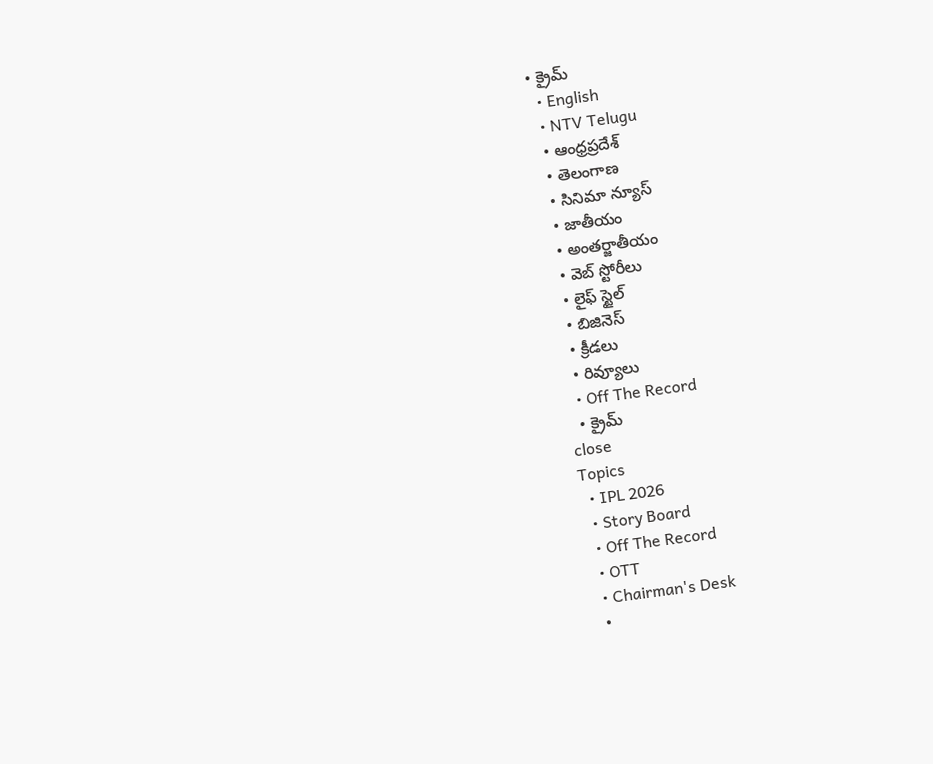• క్రైమ్
  • English
  • NTV Telugu
  • ఆంధ్రప్రదేశ్
  • తెలంగాణ
  • సినిమా న్యూస్
  • జాతీయం
  • అంతర్జాతీయం
  • వెబ్ స్టోరీలు
  • లైఫ్ స్టైల్
  • బిజినెస్‌
  • క్రీడలు
  • రివ్యూలు
  • Off The Record
  • క్రైమ్
close
Topics
  • IPL 2026
  • Story Board
  • Off The Record
  • OTT
  • Chairman's Desk
  •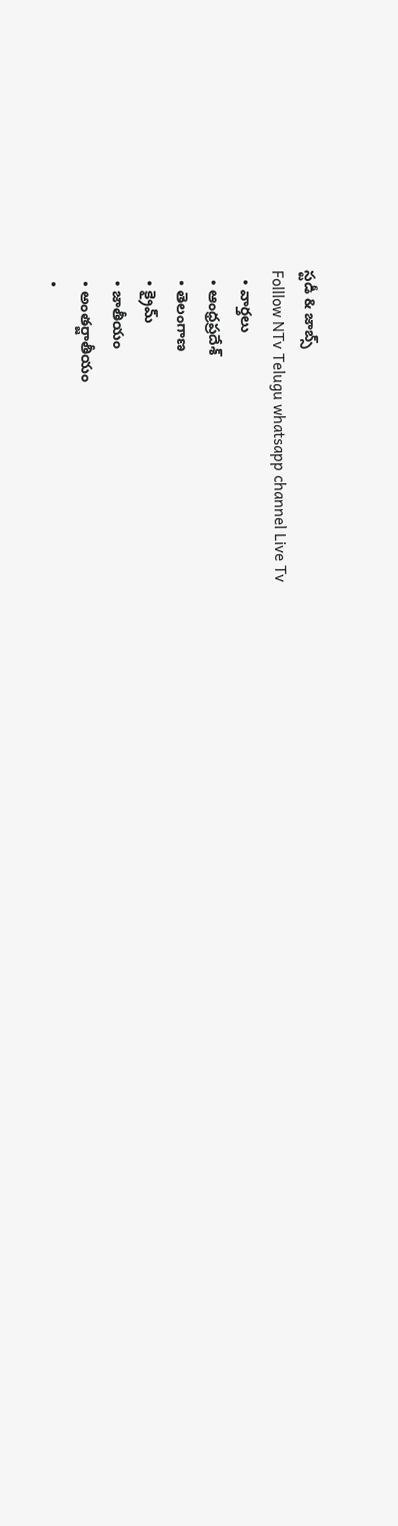స్టడీ & జాబ్స్
Folllow NTv Telugu whatsapp channel Live Tv
  • వార్తలు
  • ఆంధ్రప్రదేశ్
  • తెలంగాణ
  • క్రైమ్
  • జాతీయం
  • అంతర్జాతీయం
  •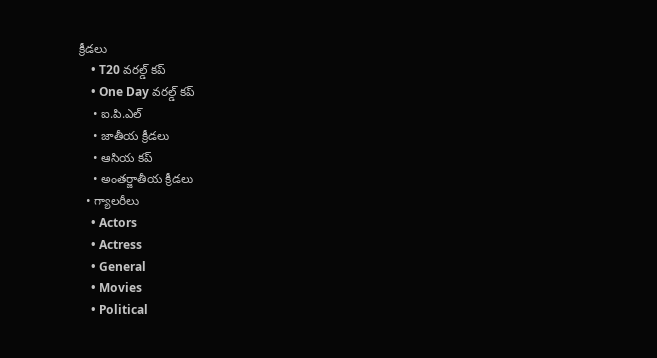క్రీడలు
    • T20 వరల్డ్ కప్
    • One Day వరల్డ్ కప్
    • ఐ.పి.ఎల్
    • జాతీయ క్రీడలు
    • ఆసియ కప్
    • అంతర్జాతీయ క్రీడలు
  • గ్యాలరీలు
    • Actors
    • Actress
    • General
    • Movies
    • Political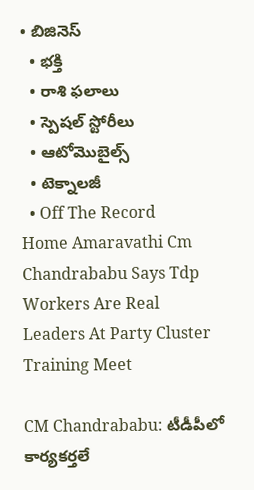• బిజినెస్‌
  • భక్తి
  • రాశి ఫలాలు
  • స్పెషల్‌ స్టోరీలు
  • ఆటోమొబైల్స్
  • టెక్నాలజీ
  • Off The Record
Home Amaravathi Cm Chandrababu Says Tdp Workers Are Real Leaders At Party Cluster Training Meet

CM Chandrababu: టీడీపీలో కార్యకర్తలే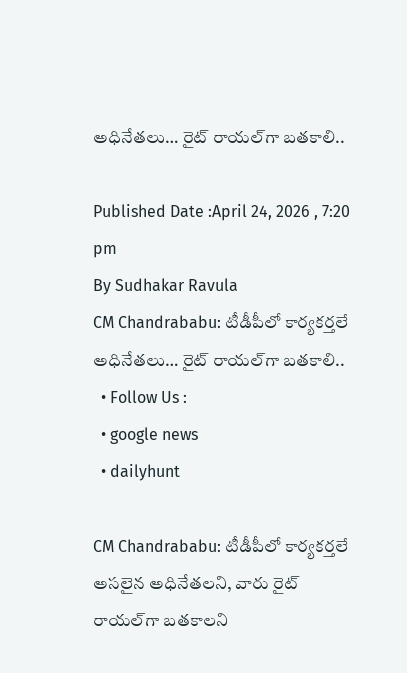అధినేతలు… రైట్ రాయల్‌గా బతకాలి..

Published Date :April 24, 2026 , 7:20 pm
By Sudhakar Ravula
CM Chandrababu: టీడీపీలో కార్యకర్తలే అధినేతలు… రైట్ రాయల్‌గా బతకాలి..
  • Follow Us :
  • google news
  • dailyhunt

CM Chandrababu: టీడీపీలో కార్యకర్తలే అసలైన అధినేతలని, వారు రైట్ రాయల్‌గా బతకాలని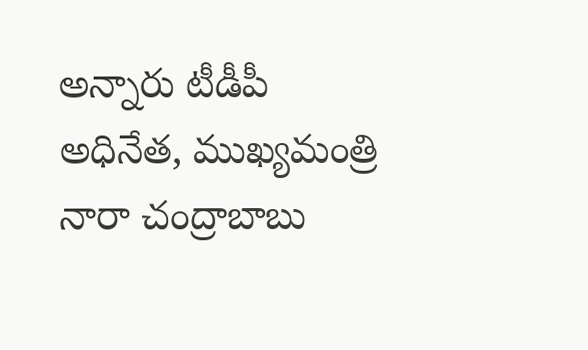అన్నారు టీడీపీ అధినేత, ముఖ్యమంత్రి నారా చంద్రాబాబు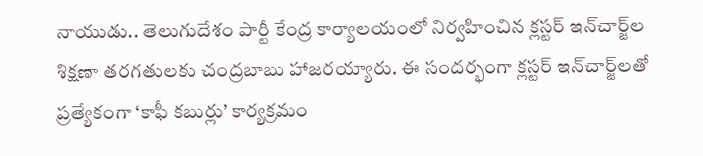నాయుడు.. తెలుగుదేశం పార్టీ కేంద్ర కార్యాలయంలో నిర్వహించిన క్లస్టర్ ఇన్‌చార్జ్‌ల శిక్షణా తరగతులకు చంద్రబాబు హాజరయ్యారు. ఈ సందర్భంగా క్లస్టర్ ఇన్‌చార్జ్‌లతో ప్రత్యేకంగా ‘కాఫీ కబుర్లు’ కార్యక్రమం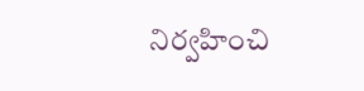నిర్వహించి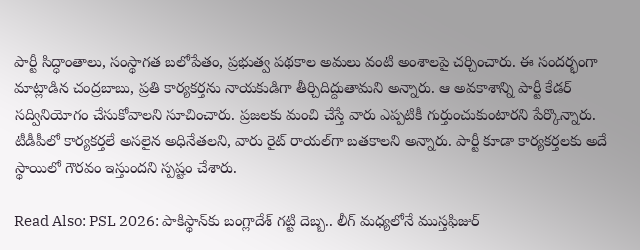పార్టీ సిద్ధాంతాలు, సంస్థాగత బలోపేతం, ప్రభుత్వ పథకాల అమలు వంటి అంశాలపై చర్చించారు. ఈ సందర్భంగా మాట్లాడిన చంద్రబాబు, ప్రతి కార్యకర్తను నాయకుడిగా తీర్చిదిద్దుతామని అన్నారు. ఆ అవకాశాన్ని పార్టీ కేడర్ సద్వినియోగం చేసుకోవాలని సూచించారు. ప్రజలకు మంచి చేస్తే వారు ఎప్పటికీ గుర్తుంచుకుంటారని పేర్కొన్నారు. టీడీపీలో కార్యకర్తలే అసలైన అధినేతలని, వారు రైట్ రాయల్‌గా బతకాలని అన్నారు. పార్టీ కూడా కార్యకర్తలకు అదే స్థాయిలో గౌరవం ఇస్తుందని స్పష్టం చేశారు.

Read Also: PSL 2026: పాకిస్థాన్‌కు బంగ్లాదేశ్ గట్టి దెబ్బ.. లీగ్ మధ్యలోనే ముస్తఫిజుర్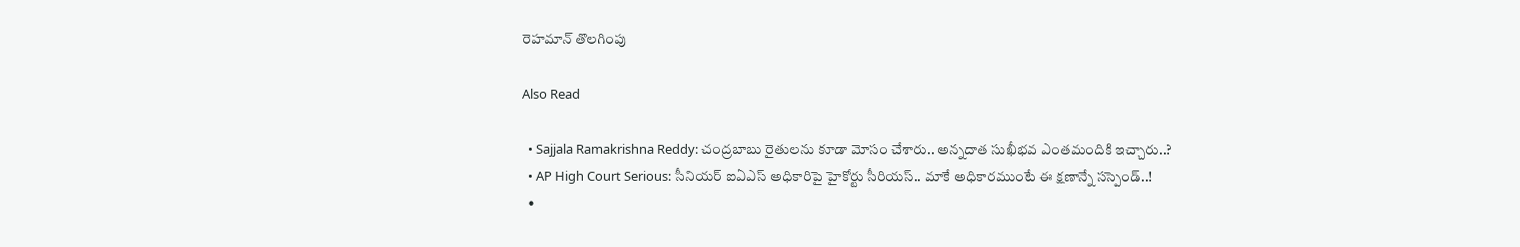రెహమాన్‌ తొలగింపు

Also Read

  • Sajjala Ramakrishna Reddy: చంద్రబాబు రైతులను కూడా మోసం చేశారు.. అన్నదాత సుఖీభవ ఎంతమందికి ఇచ్చారు..?
  • AP High Court Serious: సీనియర్ ఐఏఎస్ అధికారిపై హైకోర్టు సీరియస్‌.. మాకే అధికారముంటే ఈ క్షణాన్నే సస్పెండ్..!
  •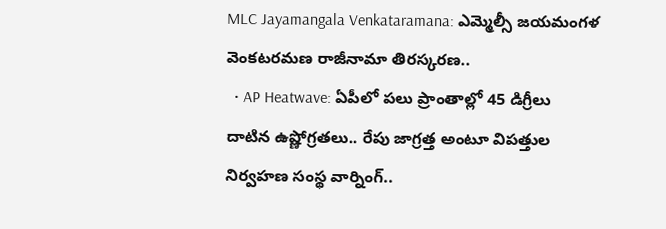MLC Jayamangala Venkataramana: ఎమ్మెల్సీ జయమంగళ వెంకటరమణ రాజీనామా తిరస్కరణ..
  • AP Heatwave: ఏపీలో పలు ప్రాంతాల్లో 45 డిగ్రీలు దాటిన ఉష్ణోగ్రతలు.. రేపు జాగ్రత్త అంటూ విపత్తుల నిర్వహణ సంస్థ వార్నింగ్..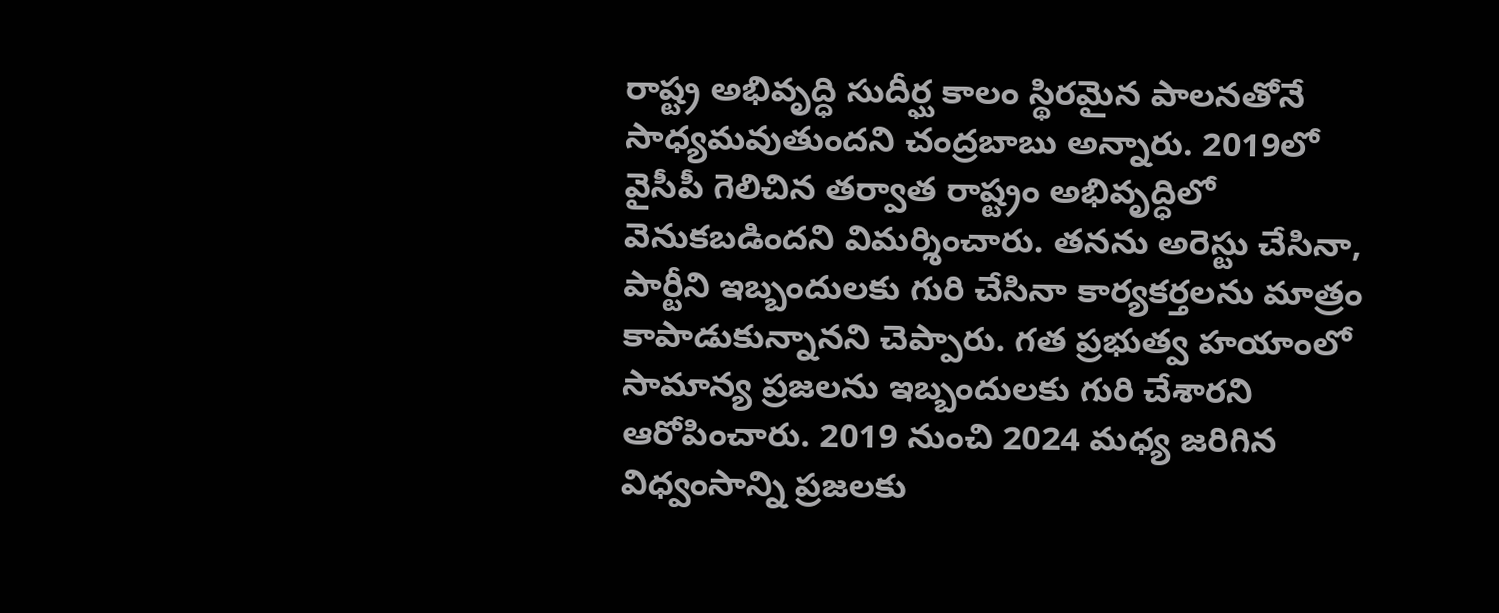రాష్ట్ర అభివృద్ధి సుదీర్ఘ కాలం స్థిరమైన పాలనతోనే సాధ్యమవుతుందని చంద్రబాబు అన్నారు. 2019లో వైసీపీ గెలిచిన తర్వాత రాష్ట్రం అభివృద్ధిలో వెనుకబడిందని విమర్శించారు. తనను అరెస్టు చేసినా, పార్టీని ఇబ్బందులకు గురి చేసినా కార్యకర్తలను మాత్రం కాపాడుకున్నానని చెప్పారు. గత ప్రభుత్వ హయాంలో సామాన్య ప్రజలను ఇబ్బందులకు గురి చేశారని ఆరోపించారు. 2019 నుంచి 2024 మధ్య జరిగిన విధ్వంసాన్ని ప్రజలకు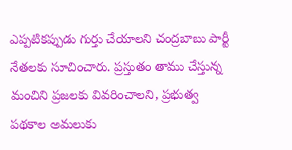ఎప్పటికప్పుడు గుర్తు చేయాలని చంద్రబాబు పార్టీ నేతలకు సూచించారు. ప్రస్తుతం తాము చేస్తున్న మంచిని ప్రజలకు వివరించాలని, ప్రభుత్వ పథకాల అమలుకు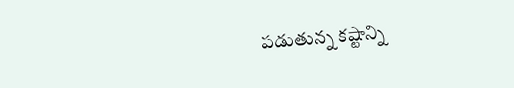పడుతున్న కష్టాన్ని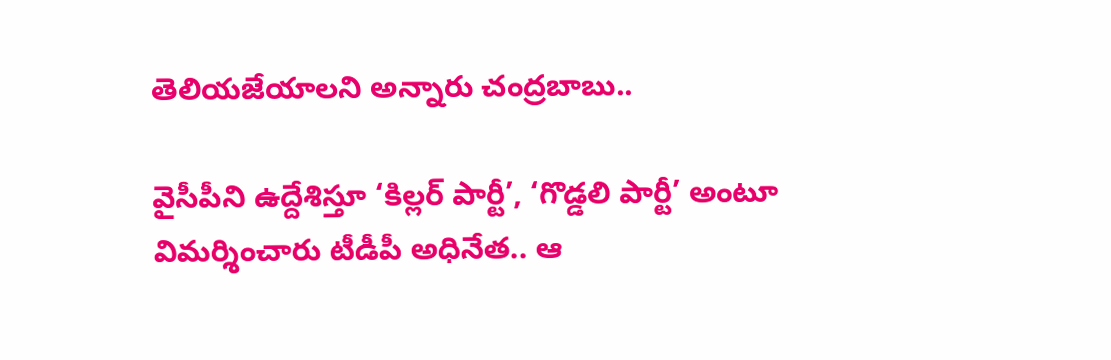తెలియజేయాలని అన్నారు చంద్రబాబు..

వైసీపీని ఉద్దేశిస్తూ ‘కిల్లర్ పార్టీ’, ‘గొడ్డలి పార్టీ’ అంటూ విమర్శించారు టీడీపీ అధినేత.. ఆ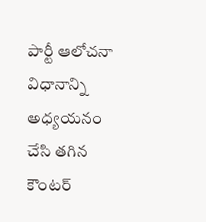పార్టీ ఆలోచనా విధానాన్ని అధ్యయనం చేసి తగిన కౌంటర్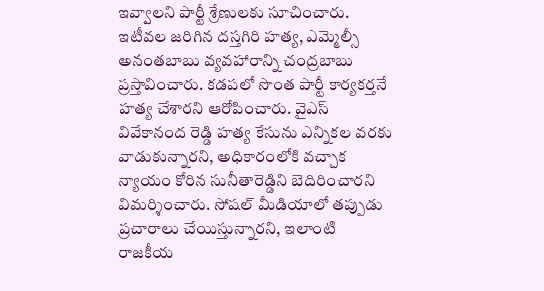ఇవ్వాలని పార్టీ శ్రేణులకు సూచించారు. ఇటీవల జరిగిన దస్తగిరి హత్య, ఎమ్మెల్సీ అనంతబాబు వ్యవహారాన్ని చంద్రబాబు ప్రస్తావించారు. కడపలో సొంత పార్టీ కార్యకర్తనే హత్య చేశారని ఆరోపించారు. వైఎస్ వివేకానంద రెడ్డి హత్య కేసును ఎన్నికల వరకు వాడుకున్నారని, అధికారంలోకి వచ్చాక న్యాయం కోరిన సునీతారెడ్డిని బెదిరించారని విమర్శించారు. సోషల్ మీడియాలో తప్పుడు ప్రచారాలు చేయిస్తున్నారని, ఇలాంటి రాజకీయ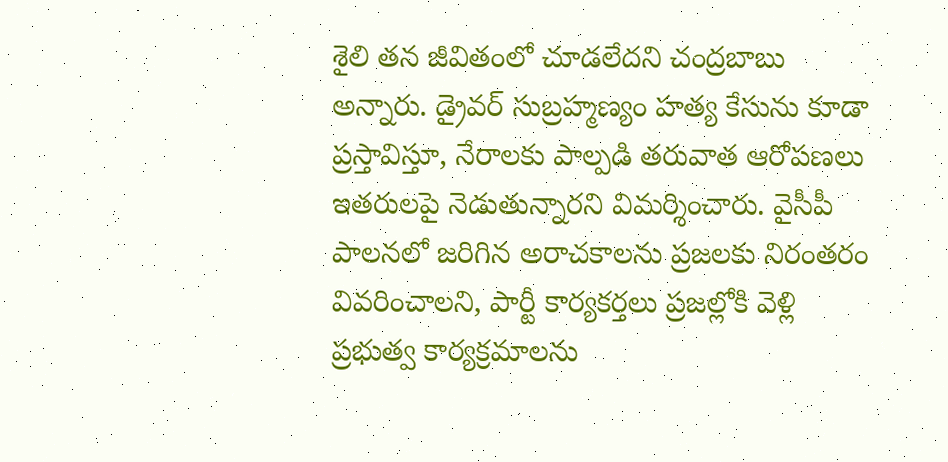శైలి తన జీవితంలో చూడలేదని చంద్రబాబు అన్నారు. డ్రైవర్ సుబ్రహ్మణ్యం హత్య కేసును కూడా ప్రస్తావిస్తూ, నేరాలకు పాల్పడి తరువాత ఆరోపణలు ఇతరులపై నెడుతున్నారని విమర్శించారు. వైసీపీ పాలనలో జరిగిన అరాచకాలను ప్రజలకు నిరంతరం వివరించాలని, పార్టీ కార్యకర్తలు ప్రజల్లోకి వెళ్లి ప్రభుత్వ కార్యక్రమాలను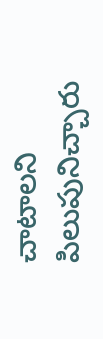చాటాలని పిలుపునిచ్చారు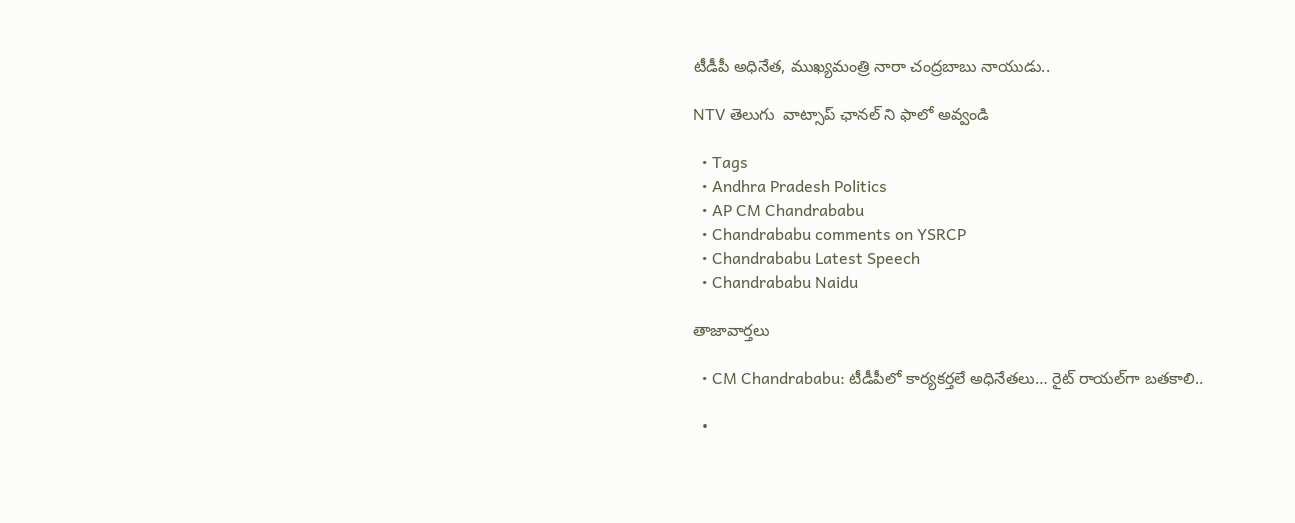టీడీపీ అధినేత, ముఖ్యమంత్రి నారా చంద్రబాబు నాయుడు..

NTV తెలుగు  వాట్సాప్ ఛానల్ ని ఫాలో అవ్వండి

  • Tags
  • Andhra Pradesh Politics
  • AP CM Chandrababu
  • Chandrababu comments on YSRCP
  • Chandrababu Latest Speech
  • Chandrababu Naidu

తాజావార్తలు

  • CM Chandrababu: టీడీపీలో కార్యకర్తలే అధినేతలు… రైట్ రాయల్‌గా బతకాలి..

  •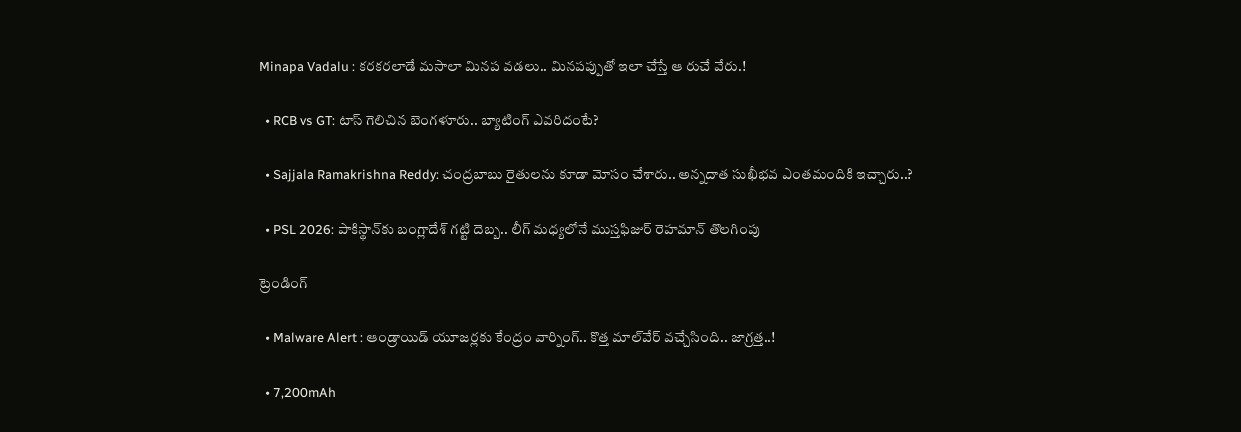Minapa Vadalu : కరకరలాడే మసాలా మినప వడలు.. మినపప్పుతో ఇలా చేస్తే ఆ రుచే వేరు.!

  • RCB vs GT: టాస్ గెలిచిన బెంగళూరు.. బ్యాటింగ్ ఎవరిదంటే?

  • Sajjala Ramakrishna Reddy: చంద్రబాబు రైతులను కూడా మోసం చేశారు.. అన్నదాత సుఖీభవ ఎంతమందికి ఇచ్చారు..?

  • PSL 2026: పాకిస్థాన్‌కు బంగ్లాదేశ్ గట్టి దెబ్బ.. లీగ్ మధ్యలోనే ముస్తఫిజుర్ రెహమాన్‌ తొలగింపు

ట్రెండింగ్‌

  • Malware Alert : ఆండ్రాయిడ్ యూజర్లకు కేంద్రం వార్నింగ్.. కొత్త మాల్‌వేర్ వచ్చేసింది.. జాగ్రత్త..!

  • 7,200mAh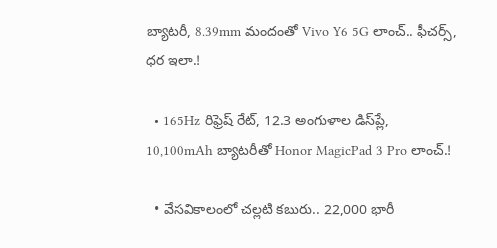బ్యాటరీ, 8.39mm మందంతో Vivo Y6 5G లాంచ్.. ఫీచర్స్, ధర ఇలా.!

  • 165Hz రిఫ్రెష్ రేట్‌, 12.3 అంగుళాల డిస్‌ప్లే, 10,100mAh బ్యాటరీతో Honor MagicPad 3 Pro లాంచ్.!

  • వేసవికాలంలో చల్లటి కబురు.. 22,000 భారీ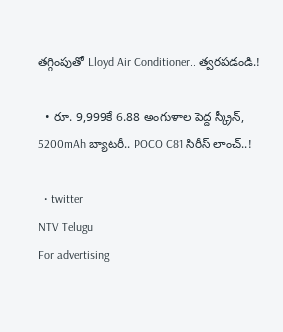తగ్గింపుతో Lloyd Air Conditioner.. త్వరపడండి.!

  • రూ. 9,999కే 6.88 అంగుళాల పెద్ద స్క్రీన్, 5200mAh బ్యాటరీ.. POCO C81 సిరీస్ లాంచ్..!

  • twitter
NTV Telugu
For advertising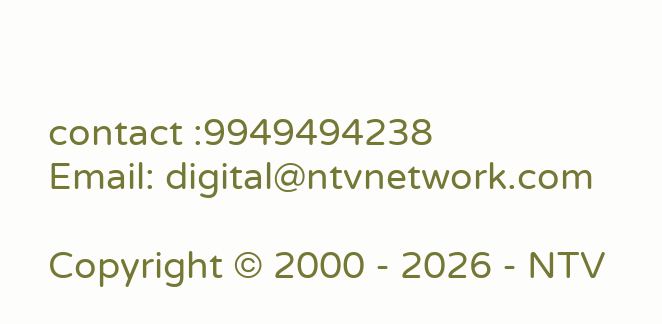contact :9949494238
Email: digital@ntvnetwork.com

Copyright © 2000 - 2026 - NTV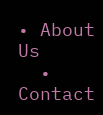• About Us
  • Contact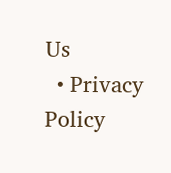Us
  • Privacy Policy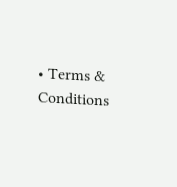• Terms & Conditions